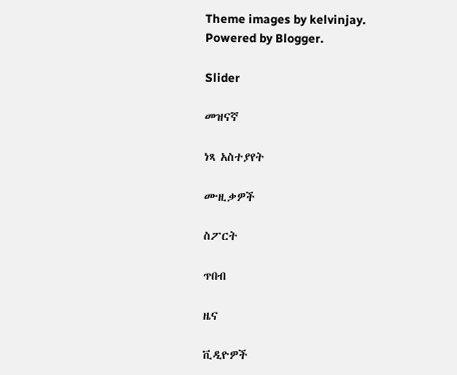Theme images by kelvinjay. Powered by Blogger.

Slider

መዝናኛ

ነጻ አስተያየት

ሙዚቃዎች

ስፖርት

ጥበብ

ዜና

ቪዲዮዎች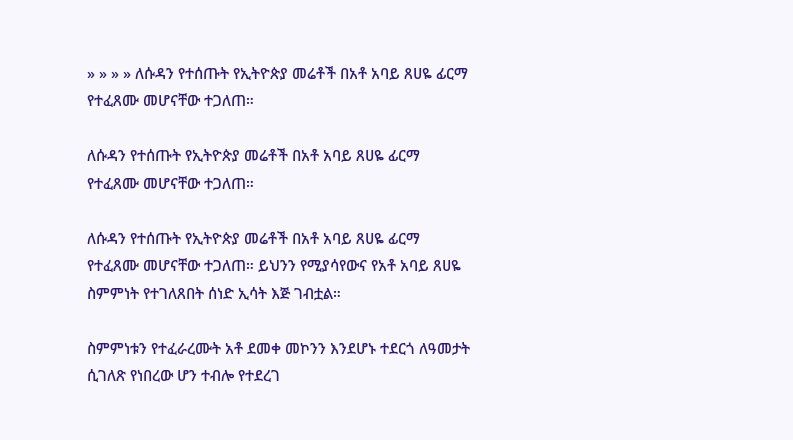» » » » ለሱዳን የተሰጡት የኢትዮጵያ መሬቶች በአቶ አባይ ጸሀዬ ፊርማ የተፈጸሙ መሆናቸው ተጋለጠ።

ለሱዳን የተሰጡት የኢትዮጵያ መሬቶች በአቶ አባይ ጸሀዬ ፊርማ የተፈጸሙ መሆናቸው ተጋለጠ።

ለሱዳን የተሰጡት የኢትዮጵያ መሬቶች በአቶ አባይ ጸሀዬ ፊርማ የተፈጸሙ መሆናቸው ተጋለጠ። ይህንን የሚያሳየውና የአቶ አባይ ጸሀዬ ስምምነት የተገለጸበት ሰነድ ኢሳት እጅ ገብቷል።

ስምምነቱን የተፈራረሙት አቶ ደመቀ መኮንን እንደሆኑ ተደርጎ ለዓመታት ሲገለጽ የነበረው ሆን ተብሎ የተደረገ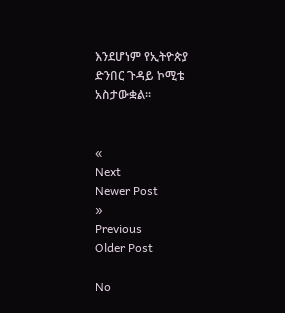እንደሆነም የኢትዮጵያ ድንበር ጉዳይ ኮሚቴ አስታውቋል።


«
Next
Newer Post
»
Previous
Older Post

No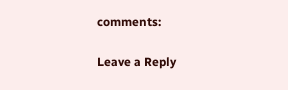comments:

Leave a Reply